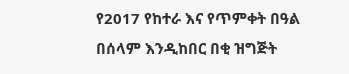የ2017 የከተራ እና የጥምቀት በዓል በሰላም እንዲከበር በቂ ዝግጅት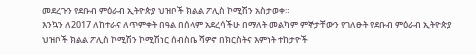መደረጉን የደቡብ ምዕራብ ኢትዮጵያ ህዝቦች ክልል ፖሊስ ኮሚሽን አስታወቀ።
እንኳን ለ2017 ለከተራና ለጥምቀት በዓል በሰላም አደረሳችሁ በማለት መልካም ምኞታቸውን የገለፁት የደቡብ ምዕራብ ኢትዮጵያ ህዝቦች ክልል ፖሊስ ኮሚሽን ኮሚሽነር ሰብስቤ ሻዎኖ በክርስትና እምነት ተከታዮች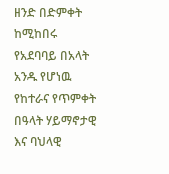ዘንድ በድምቀት ከሚከበሩ የአደባባይ በአላት አንዱ የሆነዉ የከተራና የጥምቀት በዓላት ሃይማኖታዊ እና ባህላዊ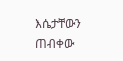እሴታቸውን ጠብቀው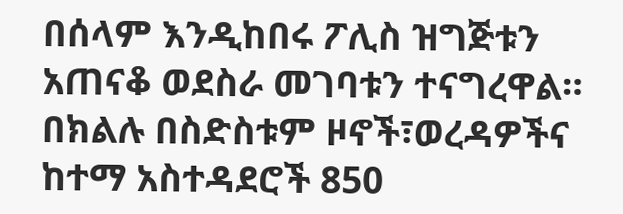በሰላም እንዲከበሩ ፖሊስ ዝግጅቱን አጠናቆ ወደስራ መገባቱን ተናግረዋል። በክልሉ በስድስቱም ዞኖች፣ወረዳዎችና ከተማ አስተዳደሮች 850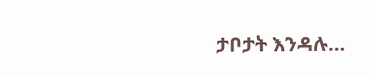ታቦታት እንዳሉ…